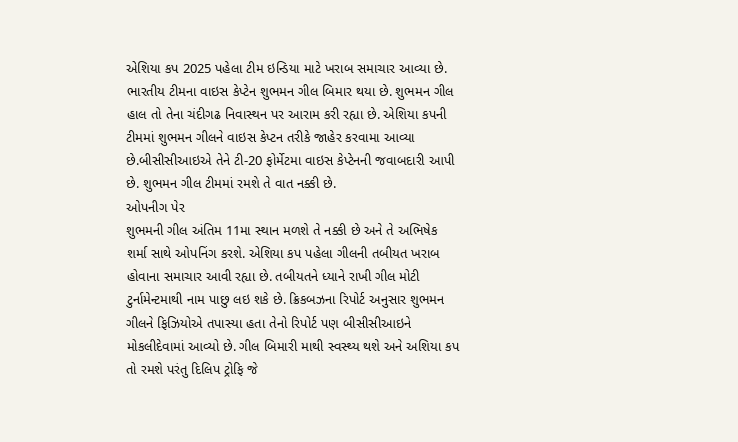એશિયા કપ 2025 પહેલા ટીમ ઇન્ડિયા માટે ખરાબ સમાચાર આવ્યા છે. ભારતીય ટીમના વાઇસ કેપ્ટેન શુભમન ગીલ બિમાર થયા છે. શુભમન ગીલ હાલ તો તેના ચંદીગઢ નિવાસ્થન પર આરામ કરી રહ્યા છે. એશિયા કપની ટીમમાં શુભમન ગીલને વાઇસ કેપ્ટન તરીકે જાહેર કરવામા આવ્યા છે.બીસીસીઆઇએ તેને ટી-20 ફોર્મેટમા વાઇસ કેપ્ટેનની જવાબદારી આપી છે. શુભમન ગીલ ટીમમાં રમશે તે વાત નક્કી છે.
ઓપનીગ પેર
શુભમની ગીલ અંતિમ 11મા સ્થાન મળશે તે નક્કી છે અને તે અભિષેક શર્મા સાથે ઓપનિંગ કરશે. એશિયા કપ પહેલા ગીલની તબીયત ખરાબ હોવાના સમાચાર આવી રહ્યા છે. તબીયતને ધ્યાને રાખી ગીલ મોટી ટુર્નામેન્ટમાથી નામ પાછુ લઇ શકે છે. ક્રિકબઝના રિપોર્ટ અનુસાર શુભમન ગીલને ફિઝિયોએ તપાસ્યા હતા તેનો રિપોર્ટ પણ બીસીસીઆઇને મોકલીદેવામાં આવ્યો છે. ગીલ બિમારી માથી સ્વસ્થ્ય થશે અને અશિયા કપ તો રમશે પરંતુ દિલિપ ટ્રોફિ જે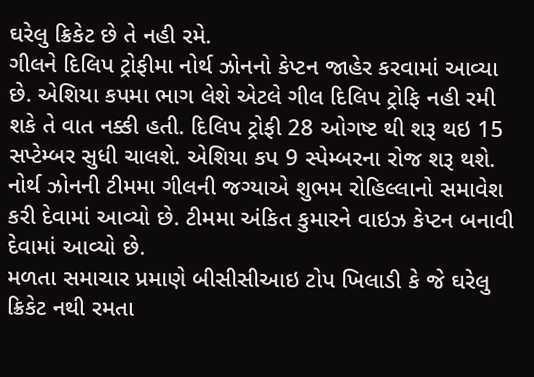ઘરેલુ ક્રિકેટ છે તે નહી રમે.
ગીલને દિલિપ ટ્રોફીમા નોર્થ ઝોનનો કેપ્ટન જાહેર કરવામાં આવ્યા છે. એશિયા કપમા ભાગ લેશે એટલે ગીલ દિલિપ ટ્રોફિ નહી રમી શકે તે વાત નક્કી હતી. દિલિપ ટ્રોફી 28 ઓગષ્ટ થી શરૂ થઇ 15 સપ્ટેમ્બર સુધી ચાલશે. એશિયા કપ 9 સ્પેમ્બરના રોજ શરૂ થશે. નોર્થ ઝોનની ટીમમા ગીલની જગ્યાએ શુભમ રોહિલ્લાનો સમાવેશ કરી દેવામાં આવ્યો છે. ટીમમા અંકિત કુમારને વાઇઝ કેપ્ટન બનાવી દેવામાં આવ્યો છે.
મળતા સમાચાર પ્રમાણે બીસીસીઆઇ ટોપ ખિલાડી કે જે ઘરેલુ ક્રિકેટ નથી રમતા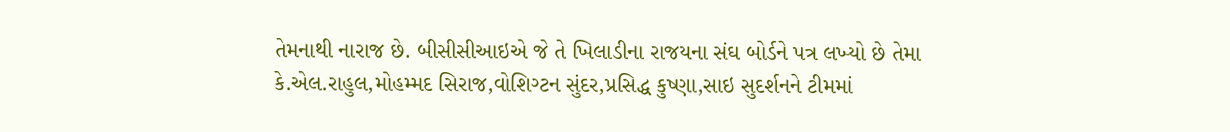તેમનાથી નારાજ છે. બીસીસીઆઇએ જે તે ખિલાડીના રાજયના સંઘ બોર્ડને પત્ર લખ્યો છે તેમા કે.એલ.રાહુલ,મોહમ્મદ સિરાજ,વોશિગ્ટન સુંદર,પ્રસિદ્ધ કુષ્ણા,સાઇ સુદર્શનને ટીમમાં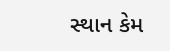સ્થાન કેમ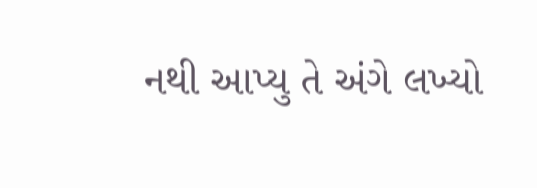નથી આપ્યુ તે અંગે લખ્યો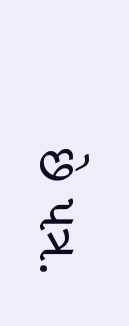છે પત્ર.